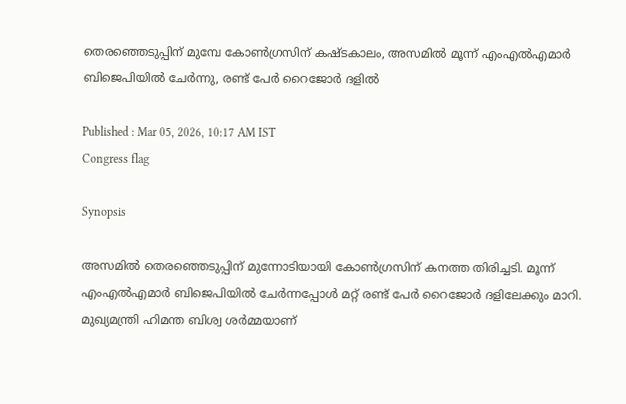തെരഞ്ഞെടുപ്പിന് മുമ്പേ കോൺഗ്രസിന് കഷ്ടകാലം, അസമിൽ മൂന്ന് എംഎൽഎമാർ ബിജെപിയിൽ ചേർന്നു, രണ്ട് പേർ റൈജോർ ദളിൽ

Published : Mar 05, 2026, 10:17 AM IST
Congress flag

Synopsis

അസമിൽ തെരഞ്ഞെടുപ്പിന് മുന്നോടിയായി കോൺഗ്രസിന് കനത്ത തിരിച്ചടി. മൂന്ന് എംഎൽഎമാർ ബിജെപിയിൽ ചേർന്നപ്പോൾ മറ്റ് രണ്ട് പേർ റൈജോർ ദളിലേക്കും മാറി. മുഖ്യമന്ത്രി ഹിമന്ത ബിശ്വ ശർമ്മയാണ്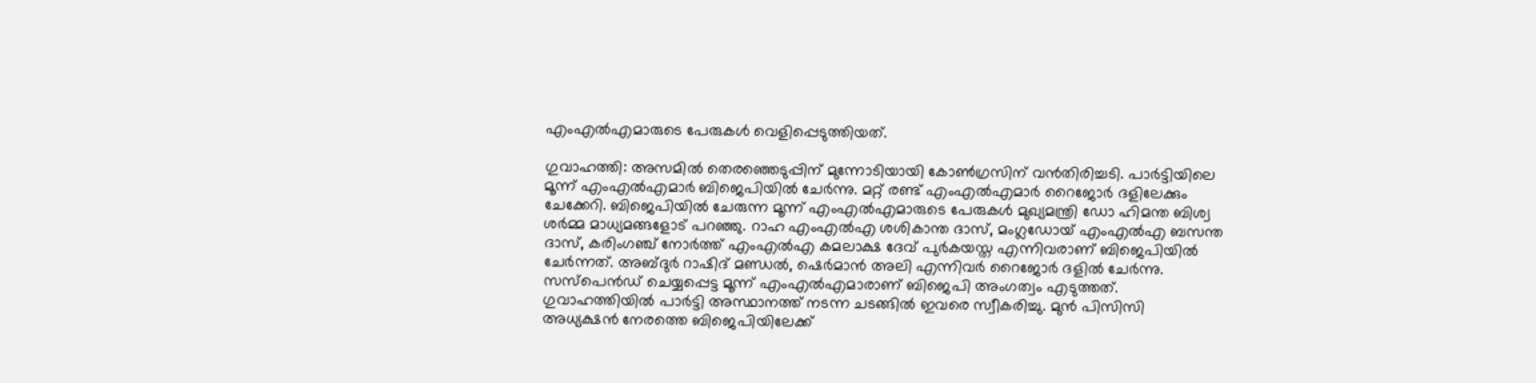എംഎൽഎമാരുടെ പേരുകൾ വെളിപ്പെടുത്തിയത്.

ഗുവാഹത്തി: അസമിൽ തെരഞ്ഞെടുപ്പിന് മുന്നോടിയായി കോൺഗ്രസിന് വൻതിരിച്ചടി. പാർട്ടിയിലെ മൂന്ന് എംഎൽഎമാർ ബിജെപിയിൽ ചേർന്നു. മറ്റ് രണ്ട് എംഎൽഎമാർ റൈജോർ ദളിലേക്കും ചേക്കേറി. ബിജെപിയിൽ ചേരുന്ന മൂന്ന് എംഎൽഎമാരുടെ പേരുകൾ മുഖ്യമന്ത്രി ഡോ ഹിമന്ത ബിശ്വ ശർമ്മ മാധ്യമങ്ങളോട് പറഞ്ഞു. റാഹ എംഎൽഎ ശശികാന്ത ദാസ്, മംഗ്ലഡോയ് എംഎൽഎ ബസന്ത ദാസ്, കരിംഗഞ്ച് നോർത്ത് എംഎൽഎ കമലാക്ഷ ദേവ് പുർകയസ്ത എന്നിവരാണ് ബിജെപിയിൽ ചേർന്നത്. അബ്ദുർ റാഷിദ് മണ്ഡൽ, ഷെർമാൻ അലി എന്നിവർ റൈജോർ ദളിൽ ചേർന്നു. സസ്പെൻഡ് ചെയ്യപ്പെട്ട മൂന്ന് എംഎൽഎമാരാണ് ബിജെപി അംഗത്വം എടുത്തത്. ഗുവാഹത്തിയിൽ പാർട്ടി അസ്ഥാനത്ത് നടന്ന ചടങ്ങിൽ ഇവരെ സ്വീകരിച്ചു. മുൻ പിസിസി അധ്യക്ഷൻ നേരത്തെ ബിജെപിയിലേക്ക്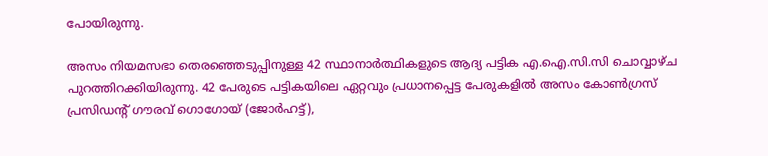പോയിരുന്നു.

അസം നിയമസഭാ തെരഞ്ഞെടുപ്പിനുള്ള 42 സ്ഥാനാർത്ഥികളുടെ ആദ്യ പട്ടിക എ.ഐ.സി.സി ചൊവ്വാഴ്ച പുറത്തിറക്കിയിരുന്നു. 42 പേരുടെ പട്ടികയിലെ ഏറ്റവും പ്രധാനപ്പെട്ട പേരുകളിൽ അസം കോൺഗ്രസ് പ്രസിഡന്റ് ഗൗരവ് ഗൊഗോയ് (ജോർഹട്ട്),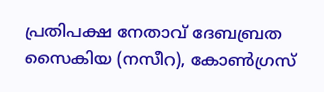പ്രതിപക്ഷ നേതാവ് ദേബബ്രത സൈകിയ (നസീറ), കോൺഗ്രസ്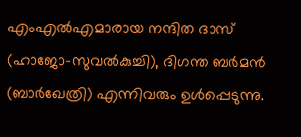എംഎൽഎമാരായ നന്ദിത ദാസ് (ഹാജോ-സുവൽകുച്ചി), ദിഗന്ത ബർമൻ (ബാർഖേത്രി) എന്നിവരും ഉൾപ്പെടുന്നു.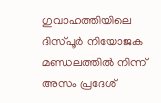ഗുവാഹത്തിയിലെ ദിസ്പൂർ നിയോജക മണ്ഡലത്തിൽ നിന്ന് അസം പ്രദേശ്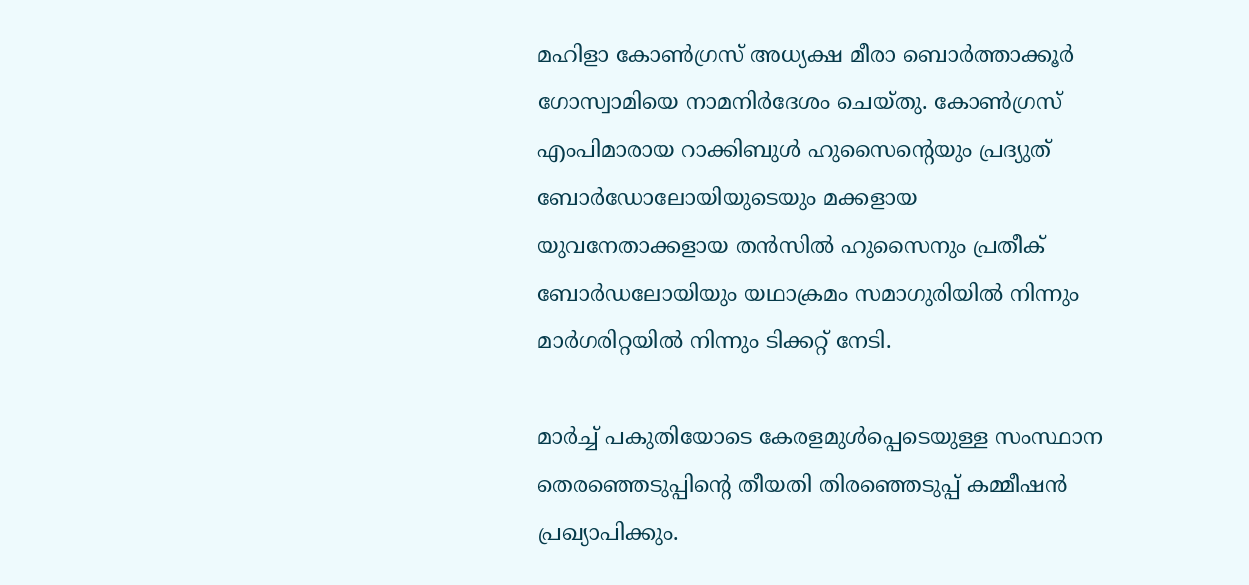മഹിളാ കോൺഗ്രസ് അധ്യക്ഷ മീരാ ബൊർത്താക്കൂർ ഗോസ്വാമിയെ നാമനിർദേശം ചെയ്തു. കോൺഗ്രസ് എംപിമാരായ റാക്കിബുൾ ഹുസൈൻ്റെയും പ്രദ്യുത് ബോർഡോലോയിയുടെയും മക്കളായ യുവനേതാക്കളായ തൻസിൽ ഹുസൈനും പ്രതീക് ബോർഡലോയിയും യഥാക്രമം സമാഗുരിയിൽ നിന്നും മാർഗരിറ്റയിൽ നിന്നും ടിക്കറ്റ് നേടി.

മാർച്ച് പകുതിയോടെ കേരളമുൾപ്പെടെയുള്ള സംസ്ഥാന തെര‍ഞ്ഞെടുപ്പിന്റെ തീയതി തിരഞ്ഞെടുപ്പ് കമ്മീഷൻ പ്രഖ്യാപിക്കും.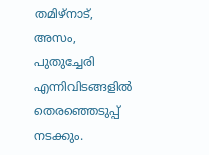തമിഴ്‌നാട്, അസം, പുതുച്ചേരി എന്നിവിടങ്ങളിൽ തെരഞ്ഞെടുപ്പ് നടക്കും.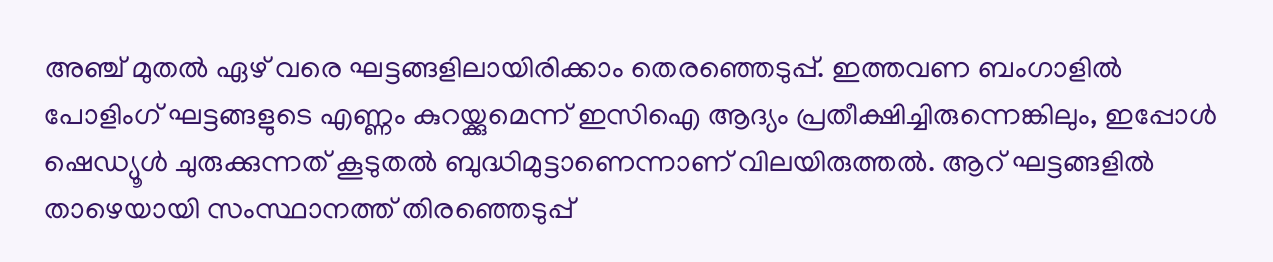അഞ്ച് മുതൽ ഏഴ് വരെ ഘട്ടങ്ങളിലായിരിക്കാം തെരഞ്ഞെടുപ്പ്. ഇത്തവണ ബംഗാളിൽ പോളിംഗ് ഘട്ടങ്ങളുടെ എണ്ണം കുറയ്ക്കുമെന്ന് ഇസിഐ ആദ്യം പ്രതീക്ഷിച്ചിരുന്നെങ്കിലും, ഇപ്പോൾ ഷെഡ്യൂൾ ചുരുക്കുന്നത് കൂടുതൽ ബുദ്ധിമുട്ടാണെന്നാണ് വിലയിരുത്തൽ. ആറ് ഘട്ടങ്ങളിൽ താഴെയായി സംസ്ഥാനത്ത് തിരഞ്ഞെടുപ്പ്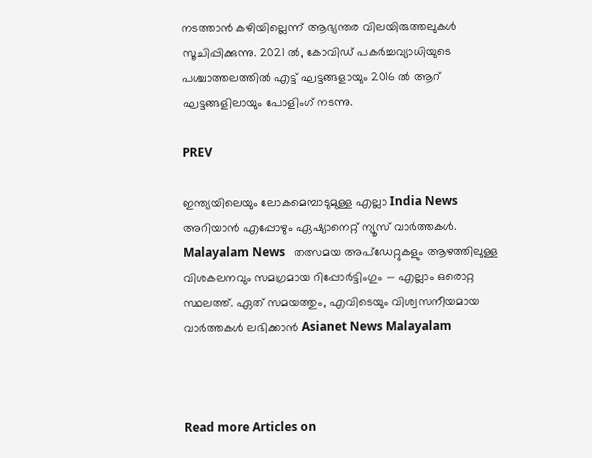നടത്താൻ കഴിയില്ലെന്ന് ആഭ്യന്തര വിലയിരുത്തലുകൾ സൂചിപ്പിക്കുന്നു. 2021 ൽ, കോവിഡ് പകർച്ചവ്യാധിയുടെ പശ്ചാത്തലത്തിൽ എട്ട് ഘട്ടങ്ങളായും 2016 ൽ ആറ് ഘട്ടങ്ങളിലായും പോളിംഗ് നടന്നു.

PREV

ഇന്ത്യയിലെയും ലോകമെമ്പാടുമുള്ള എല്ലാ India News അറിയാൻ എപ്പോഴും ഏഷ്യാനെറ്റ് ന്യൂസ് വാർത്തകൾ. Malayalam News   തത്സമയ അപ്‌ഡേറ്റുകളും ആഴത്തിലുള്ള വിശകലനവും സമഗ്രമായ റിപ്പോർട്ടിംഗും — എല്ലാം ഒരൊറ്റ സ്ഥലത്ത്. ഏത് സമയത്തും, എവിടെയും വിശ്വസനീയമായ വാർത്തകൾ ലഭിക്കാൻ Asianet News Malayalam



Read more Articles on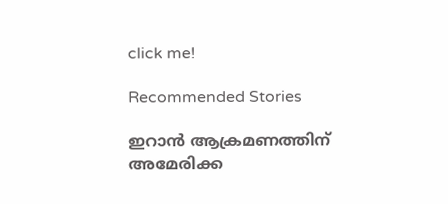click me!

Recommended Stories

ഇറാൻ ആക്രമണത്തിന് അമേരിക്ക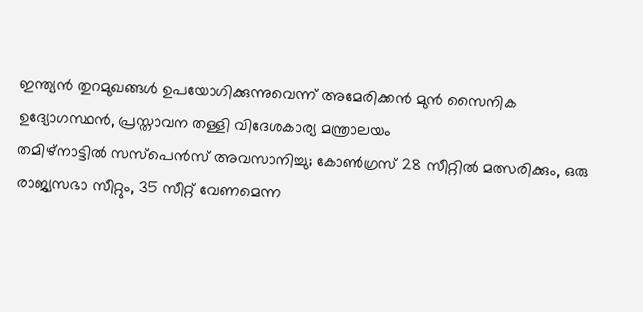ഇന്ത്യൻ തുറമുഖങ്ങൾ ഉപയോഗിക്കുന്നുവെന്ന് അമേരിക്കൻ മുൻ സൈനിക ഉദ്യോഗസ്ഥൻ, പ്രസ്താവന തള്ളി വിദേശകാര്യ മന്ത്രാലയം
തമിഴ്നാട്ടിൽ സസ്പെന്‍സ് അവസാനിച്ചു; കോണ്‍ഗ്രസ് 28 സീറ്റിൽ മത്സരിക്കും, ഒരു രാജ്യസഭാ സീറ്റും, 35 സീറ്റ് വേണമെന്ന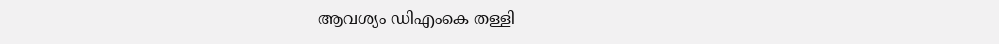ആവശ്യം ഡിഎംകെ തള്ളി